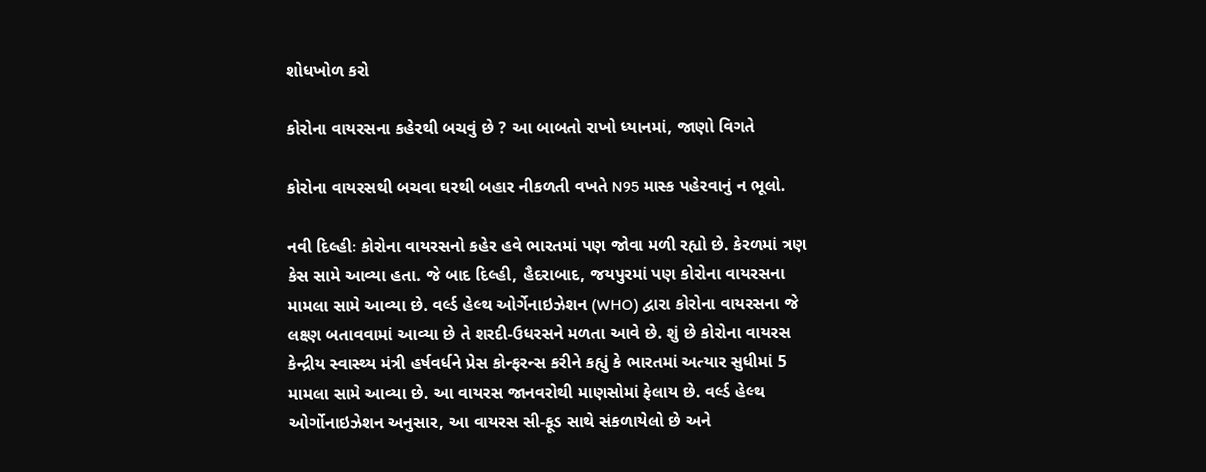શોધખોળ કરો

કોરોના વાયરસના કહેરથી બચવું છે ? આ બાબતો રાખો ધ્યાનમાં, જાણો વિગતે

કોરોના વાયરસથી બચવા ઘરથી બહાર નીકળતી વખતે N95 માસ્ક પહેરવાનું ન ભૂલો.

નવી દિલ્હીઃ કોરોના વાયરસનો કહેર હવે ભારતમાં પણ જોવા મળી રહ્યો છે. કેરળમાં ત્રણ કેસ સામે આવ્યા હતા. જે બાદ દિલ્હી, હૈદરાબાદ, જયપુરમાં પણ કોરોના વાયરસના મામલા સામે આવ્યા છે. વર્લ્ડ હેલ્થ ઓર્ગેનાઇઝેશન (WHO) દ્વારા કોરોના વાયરસના જે લક્ષ્ણ બતાવવામાં આવ્યા છે તે શરદી-ઉધરસને મળતા આવે છે. શું છે કોરોના વાયરસ કેન્દ્રીય સ્વાસ્થ્ય મંત્રી હર્ષવર્ધને પ્રેસ કોન્ફરન્સ કરીને કહ્યું કે ભારતમાં અત્યાર સુધીમાં 5 મામલા સામે આવ્યા છે. આ વાયરસ જાનવરોથી માણસોમાં ફેલાય છે. વર્લ્ડ હેલ્થ ઓર્ગોનાઇઝેશન અનુસાર, આ વાયરસ સી-ફૂડ સાથે સંકળાયેલો છે અને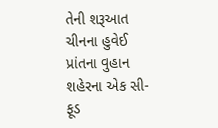તેની શરૂઆત ચીનના હુવેઈ પ્રાંતના વુહાન શહેરના એક સી-ફૂડ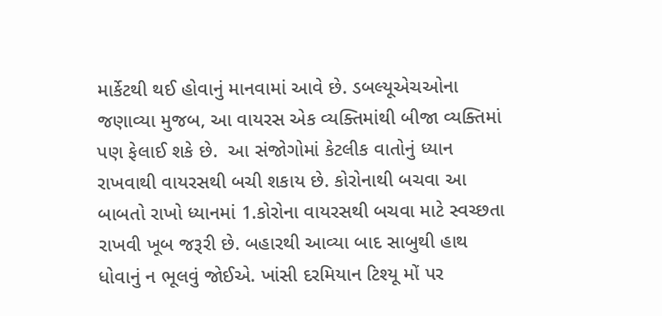માર્કેટથી થઈ હોવાનું માનવામાં આવે છે. ડબલ્યૂએચઓના જણાવ્યા મુજબ, આ વાયરસ એક વ્યક્તિમાંથી બીજા વ્યક્તિમાં પણ ફેલાઈ શકે છે.  આ સંજોગોમાં કેટલીક વાતોનું ધ્યાન રાખવાથી વાયરસથી બચી શકાય છે. કોરોનાથી બચવા આ બાબતો રાખો ધ્યાનમાં 1.કોરોના વાયરસથી બચવા માટે સ્વચ્છતા રાખવી ખૂબ જરૂરી છે. બહારથી આવ્યા બાદ સાબુથી હાથ ધોવાનું ન ભૂલવું જોઈએ. ખાંસી દરમિયાન ટિશ્યૂ મોં પર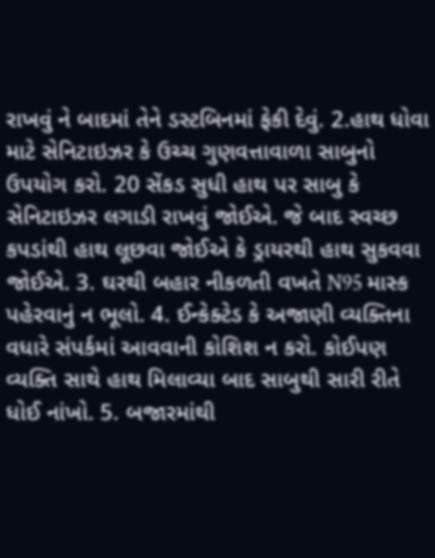રાખવું ને બાદમાં તેને ડસ્ટબિનમાં ફેકી દેવું. 2.હાથ ધોવા માટે સેનિટાઇઝર કે ઉચ્ચ ગુણવત્તાવાળા સાબુનો ઉપયોગ કરો. 20 સેંકડ સુધી હાથ પર સાબુ કે સેનિટાઇઝર લગાડી રાખવું જોઈએ. જે બાદ સ્વચ્છ કપડાંથી હાથ લૂછવા જોઈએ કે ડ્રાયરથી હાથ સુકવવા જોઈએ. 3. ઘરથી બહાર નીકળતી વખતે N95 માસ્ક પહેરવાનું ન ભૂલો. 4. ઈન્કેક્ટેડ કે અજાણી વ્યક્તિના વધારે સંપર્કમાં આવવાની કોશિશ ન કરો. કોઈપણ વ્યક્તિ સાથે હાથ મિલાવ્યા બાદ સાબુથી સારી રીતે ધોઈ નાંખો. 5. બજારમાંથી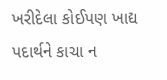ખરીદેલા કોઈપણ ખાદ્ય પદાર્થને કાચા ન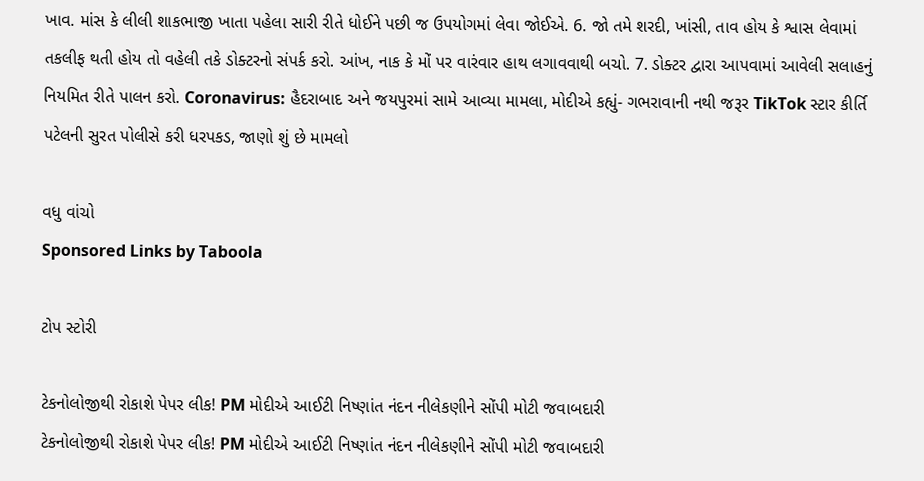ખાવ. માંસ કે લીલી શાકભાજી ખાતા પહેલા સારી રીતે ધોઈને પછી જ ઉપયોગમાં લેવા જોઈએ. 6. જો તમે શરદી, ખાંસી, તાવ હોય કે શ્વાસ લેવામાં તકલીફ થતી હોય તો વહેલી તકે ડોક્ટરનો સંપર્ક કરો. આંખ, નાક કે મોં પર વારંવાર હાથ લગાવવાથી બચો. 7. ડોક્ટર દ્વારા આપવામાં આવેલી સલાહનું નિયમિત રીતે પાલન કરો. Coronavirus: હૈદરાબાદ અને જયપુરમાં સામે આવ્યા મામલા, મોદીએ કહ્યું- ગભરાવાની નથી જરૂર TikTok સ્ટાર કીર્તિ પટેલની સુરત પોલીસે કરી ધરપકડ, જાણો શું છે મામલો

વધુ વાંચો
Sponsored Links by Taboola

ટોપ સ્ટોરી

ટેકનોલોજીથી રોકાશે પેપર લીક! PM મોદીએ આઈટી નિષ્ણાંત નંદન નીલેકણીને સોંપી મોટી જવાબદારી
ટેકનોલોજીથી રોકાશે પેપર લીક! PM મોદીએ આઈટી નિષ્ણાંત નંદન નીલેકણીને સોંપી મોટી જવાબદારી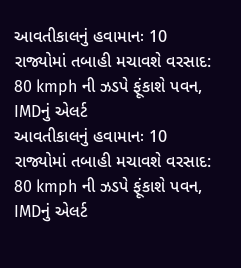આવતીકાલનું હવામાનઃ 10 રાજ્યોમાં તબાહી મચાવશે વરસાદ: 80 kmph ની ઝડપે ફૂંકાશે પવન, IMDનું એલર્ટ
આવતીકાલનું હવામાનઃ 10 રાજ્યોમાં તબાહી મચાવશે વરસાદ: 80 kmph ની ઝડપે ફૂંકાશે પવન, IMDનું એલર્ટ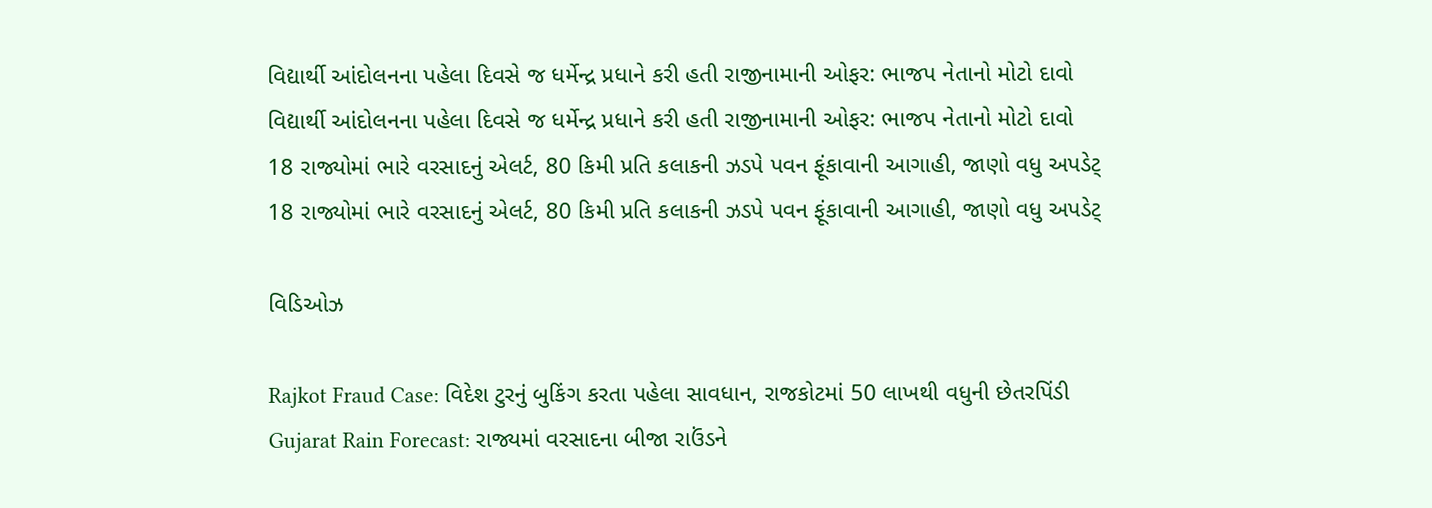વિદ્યાર્થી આંદોલનના પહેલા દિવસે જ ધર્મેન્દ્ર પ્રધાને કરી હતી રાજીનામાની ઓફર: ભાજપ નેતાનો મોટો દાવો
વિદ્યાર્થી આંદોલનના પહેલા દિવસે જ ધર્મેન્દ્ર પ્રધાને કરી હતી રાજીનામાની ઓફર: ભાજપ નેતાનો મોટો દાવો
18 રાજ્યોમાં ભારે વરસાદનું એલર્ટ, 80 કિમી પ્રતિ કલાકની ઝડપે પવન ફૂંકાવાની આગાહી, જાણો વધુ અપડેટ્
18 રાજ્યોમાં ભારે વરસાદનું એલર્ટ, 80 કિમી પ્રતિ કલાકની ઝડપે પવન ફૂંકાવાની આગાહી, જાણો વધુ અપડેટ્

વિડિઓઝ

Rajkot Fraud Case: વિદેશ ટુરનું બુકિંગ કરતા પહેલા સાવધાન, રાજકોટમાં 50 લાખથી વધુની છેતરપિંડી
Gujarat Rain Forecast: રાજ્યમાં વરસાદના બીજા રાઉંડને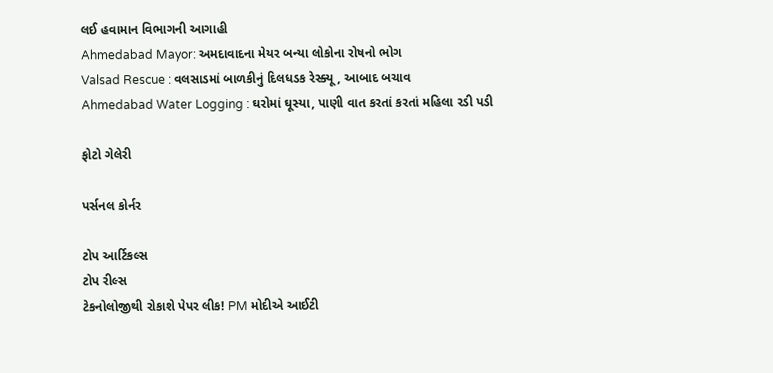લઈ હવામાન વિભાગની આગાહી
Ahmedabad Mayor: અમદાવાદના મેયર બન્યા લોકોના રોષનો ભોગ
Valsad Rescue : વલસાડમાં બાળકીનું દિલધડક રેસ્ક્યૂ , આબાદ બચાવ
Ahmedabad Water Logging : ઘરોમાં ઘૂસ્યા, પાણી વાત કરતાં કરતાં મહિલા રડી પડી

ફોટો ગેલેરી

પર્સનલ કોર્નર

ટોપ આર્ટિકલ્સ
ટોપ રીલ્સ
ટેકનોલોજીથી રોકાશે પેપર લીક! PM મોદીએ આઈટી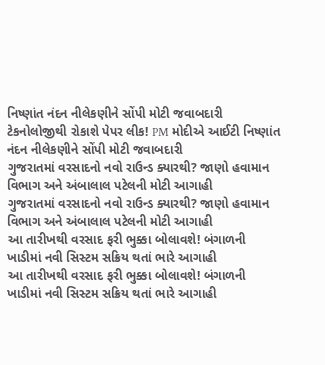નિષ્ણાંત નંદન નીલેકણીને સોંપી મોટી જવાબદારી
ટેકનોલોજીથી રોકાશે પેપર લીક! PM મોદીએ આઈટી નિષ્ણાંત નંદન નીલેકણીને સોંપી મોટી જવાબદારી
ગુજરાતમાં વરસાદનો નવો રાઉન્ડ ક્યારથી? જાણો હવામાન વિભાગ અને અંબાલાલ પટેલની મોટી આગાહી
ગુજરાતમાં વરસાદનો નવો રાઉન્ડ ક્યારથી? જાણો હવામાન વિભાગ અને અંબાલાલ પટેલની મોટી આગાહી
આ તારીખથી વરસાદ ફરી ભુક્કા બોલાવશે! બંગાળની ખાડીમાં નવી સિસ્ટમ સક્રિય થતાં ભારે આગાહી
આ તારીખથી વરસાદ ફરી ભુક્કા બોલાવશે! બંગાળની ખાડીમાં નવી સિસ્ટમ સક્રિય થતાં ભારે આગાહી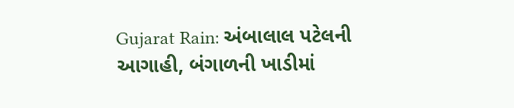Gujarat Rain: અંબાલાલ પટેલની આગાહી, બંગાળની ખાડીમાં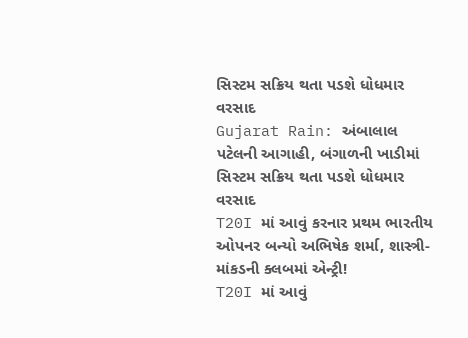સિસ્ટમ સક્રિય થતા પડશે ધોધમાર વરસાદ
Gujarat Rain: અંબાલાલ પટેલની આગાહી, બંગાળની ખાડીમાં સિસ્ટમ સક્રિય થતા પડશે ધોધમાર વરસાદ
T20I માં આવું કરનાર પ્રથમ ભારતીય ઓપનર બન્યો અભિષેક શર્મા, શાસ્ત્રી-માંકડની ક્લબમાં એન્ટ્રી!
T20I માં આવું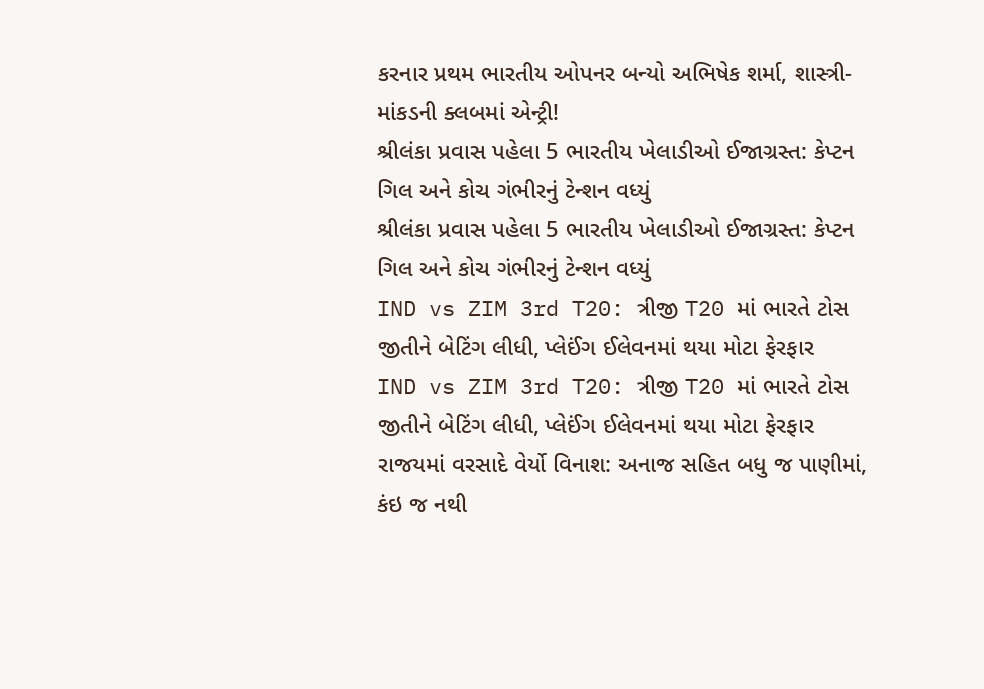કરનાર પ્રથમ ભારતીય ઓપનર બન્યો અભિષેક શર્મા, શાસ્ત્રી-માંકડની ક્લબમાં એન્ટ્રી!
શ્રીલંકા પ્રવાસ પહેલા 5 ભારતીય ખેલાડીઓ ઈજાગ્રસ્ત: કેપ્ટન ગિલ અને કોચ ગંભીરનું ટેન્શન વધ્યું
શ્રીલંકા પ્રવાસ પહેલા 5 ભારતીય ખેલાડીઓ ઈજાગ્રસ્ત: કેપ્ટન ગિલ અને કોચ ગંભીરનું ટેન્શન વધ્યું
IND vs ZIM 3rd T20: ત્રીજી T20 માં ભારતે ટોસ જીતીને બેટિંગ લીધી, પ્લેઈંગ ઈલેવનમાં થયા મોટા ફેરફાર
IND vs ZIM 3rd T20: ત્રીજી T20 માં ભારતે ટોસ જીતીને બેટિંગ લીધી, પ્લેઈંગ ઈલેવનમાં થયા મોટા ફેરફાર
રાજયમાં વરસાદે વેર્યો વિનાશ: અનાજ સહિત બધુ જ પાણીમાં, કંઇ જ નથી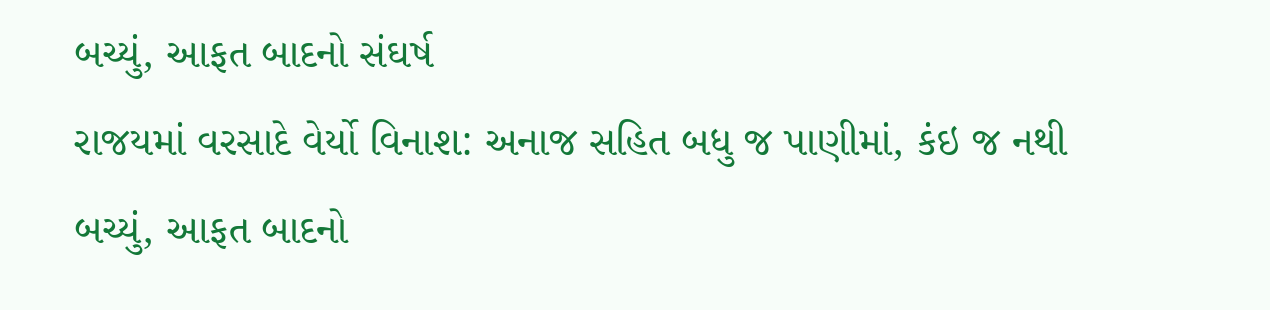બચ્યું, આફત બાદનો સંઘર્ષ
રાજયમાં વરસાદે વેર્યો વિનાશ: અનાજ સહિત બધુ જ પાણીમાં, કંઇ જ નથી બચ્યું, આફત બાદનો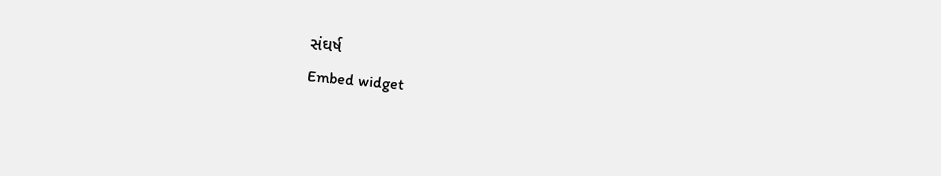સંઘર્ષ
Embed widget